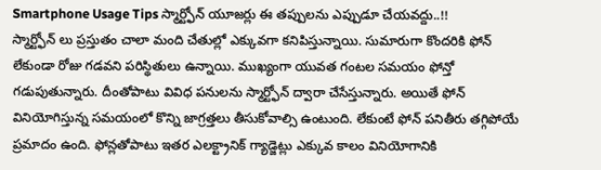Smartphone Usage Tips స్మార్ట్ఫోన్ యూజర్లు ఈ తప్పులను ఎప్పుడూ చేయవద్దు..!!
స్మార్ట్ఫోన్ లు ప్రస్తుతం చాలా మంది చేతుల్లో ఎక్కువగా కనిపిస్తున్నాయి. సుమారుగా కొందరికి ఫోన్ లేకుండా రోజు గడవని పరిస్థితులు ఉన్నాయి. ముఖ్యంగా యువత గంటల సమయం ఫోన్తో గడుపుతున్నారు. దీంతోపాటు వివిధ పనులను స్మార్ట్ఫోన్ ద్వారా చేసేస్తున్నారు. అయితే ఫోన్ వినియోగిస్తున్న సమయంలో కొన్ని జాగ్రత్తలు తీసుకోవాల్సి ఉంటుంది. లేకుంటే ఫోన్ పనితీరు తగ్గిపోయే ప్రమాదం ఉంది. ఫోన్లతోపాటు ఇతర ఎలక్ట్రానిక్ గ్యాడ్జెట్లు ఎక్కువ కాలం వినియోగానికి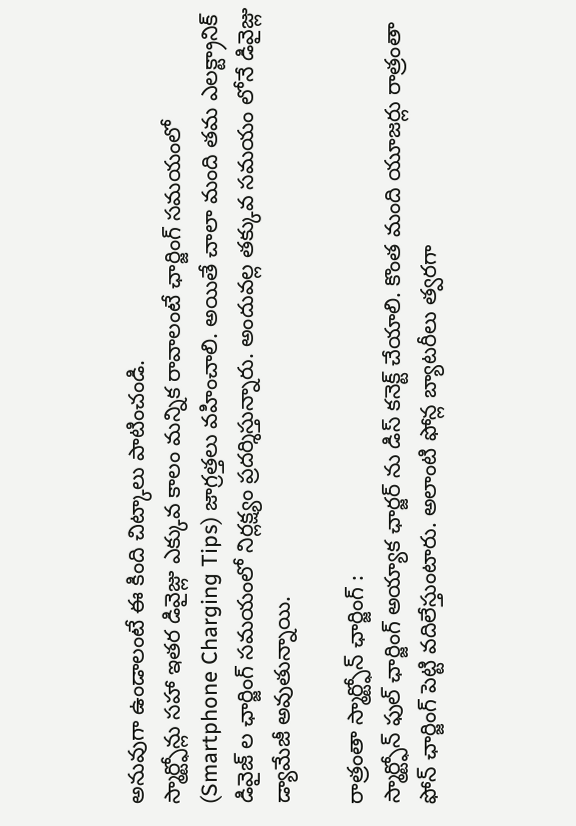అనువుగా ఉండాలంటే ఈ కింది చిట్కాలు పాటించండి.
స్మార్ట్ఫోన్లు సహా ఇతర డివైజ్లు ఎక్కువ కాలం మన్నిక రావాలంటే ఛార్జింగ్ సమయంలో (Smartphone Charging Tips) జాగ్రత్తలు వహించాలి. అయితే చాలా మంది తమ ఎలక్ట్రానిక్ డివైజ్ ల ఛార్జింగ్ సమయంలో నిర్లక్ష్యం ప్రదర్శిస్తున్నారు. అందువల్ల తక్కువ సమయం లోనే డివైజ్లు డ్యామేజీ అవుతున్నాయి.

రాత్రంతా స్మార్ట్ఫోన్ ఛార్జింగ్ :
స్మార్ట్ఫోన్ ఫుల్ ఛార్జింగ్ అయ్యాక ఛార్జర్ ను డిస్ కనెక్ట్ చేయాలి. కొంత మంది యూజర్లు రాత్రంతా ఫోన్ ఛార్జింగ్ పెట్టి వదిలేస్తుంటారు. అలాంటి ఫోన్ల బ్యాటరీలు త్వరగా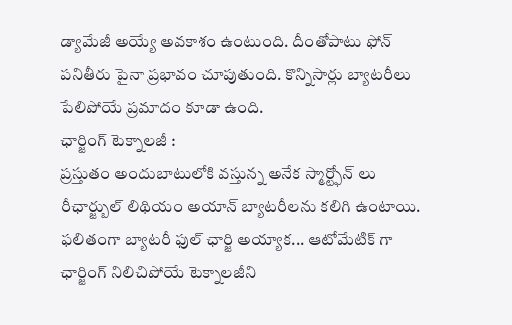డ్యామేజీ అయ్యే అవకాశం ఉంటుంది. దీంతోపాటు ఫోన్ పనితీరు పైనా ప్రభావం చూపుతుంది. కొన్నిసార్లు బ్యాటరీలు పేలిపోయే ప్రమాదం కూడా ఉంది.
ఛార్జింగ్ టెక్నాలజీ :
ప్రస్తుతం అందుబాటులోకి వస్తున్న అనేక స్మార్ట్ఫోన్ లు రీఛార్జ్బుల్ లిథియం అయాన్ బ్యాటరీలను కలిగి ఉంటాయి. ఫలితంగా బ్యాటరీ ఫుల్ ఛార్జి అయ్యాక... ఆటోమేటిక్ గా ఛార్జింగ్ నిలిచిపోయే టెక్నాలజీని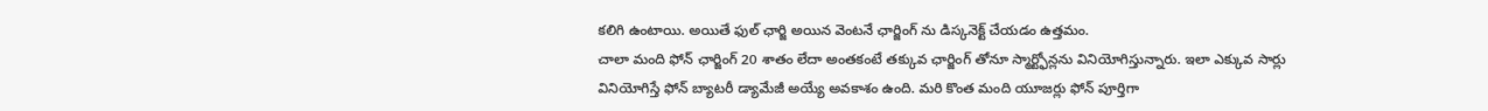కలిగి ఉంటాయి. అయితే ఫుల్ ఛార్జి అయిన వెంటనే ఛార్జింగ్ ను డిస్కనెక్ట్ చేయడం ఉత్తమం.
చాలా మంది ఫోన్ ఛార్జింగ్ 20 శాతం లేదా అంతకంటే తక్కువ ఛార్జింగ్ తోనూ స్మార్ట్ఫోన్లను వినియోగిస్తున్నారు. ఇలా ఎక్కువ సార్లు వినియోగిస్తే ఫోన్ బ్యాటరీ డ్యామేజీ అయ్యే అవకాశం ఉంది. మరి కొంత మంది యూజర్లు ఫోన్ పూర్తిగా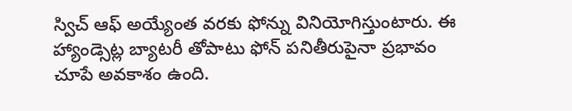స్విచ్ ఆఫ్ అయ్యేంత వరకు ఫోన్ను వినియోగిస్తుంటారు. ఈ హ్యాండ్సెట్ల బ్యాటరీ తోపాటు ఫోన్ పనితీరుపైనా ప్రభావం చూపే అవకాశం ఉంది.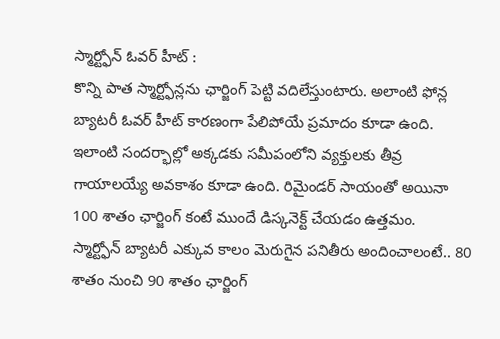స్మార్ట్ఫోన్ ఓవర్ హీట్ :
కొన్ని పాత స్మార్ట్ఫోన్లను ఛార్జింగ్ పెట్టి వదిలేస్తుంటారు. అలాంటి ఫోన్ల బ్యాటరీ ఓవర్ హీట్ కారణంగా పేలిపోయే ప్రమాదం కూడా ఉంది. ఇలాంటి సందర్భాల్లో అక్కడకు సమీపంలోని వ్యక్తులకు తీవ్ర గాయాలయ్యే అవకాశం కూడా ఉంది. రిమైండర్ సాయంతో అయినా 100 శాతం ఛార్జింగ్ కంటే ముందే డిస్కనెక్ట్ చేయడం ఉత్తమం.
స్మార్ట్ఫోన్ బ్యాటరీ ఎక్కువ కాలం మెరుగైన పనితీరు అందించాలంటే.. 80 శాతం నుంచి 90 శాతం ఛార్జింగ్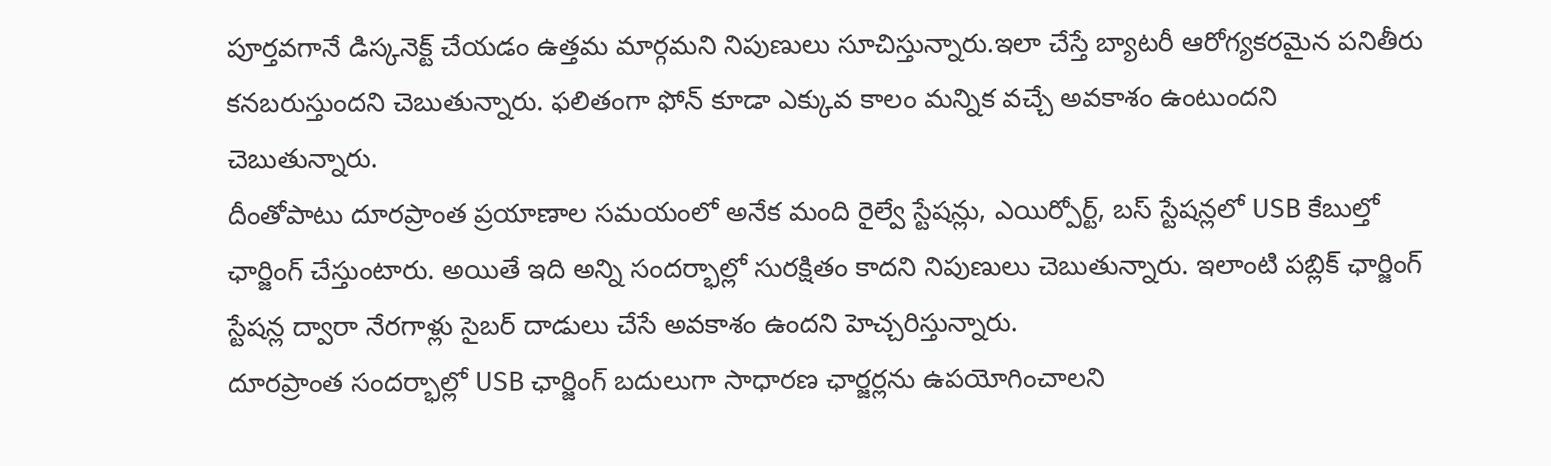పూర్తవగానే డిస్కనెక్ట్ చేయడం ఉత్తమ మార్గమని నిపుణులు సూచిస్తున్నారు.ఇలా చేస్తే బ్యాటరీ ఆరోగ్యకరమైన పనితీరు కనబరుస్తుందని చెబుతున్నారు. ఫలితంగా ఫోన్ కూడా ఎక్కువ కాలం మన్నిక వచ్చే అవకాశం ఉంటుందని చెబుతున్నారు.
దీంతోపాటు దూరప్రాంత ప్రయాణాల సమయంలో అనేక మంది రైల్వే స్టేషన్లు, ఎయిర్పోర్ట్, బస్ స్టేషన్లలో USB కేబుల్తో ఛార్జింగ్ చేస్తుంటారు. అయితే ఇది అన్ని సందర్భాల్లో సురక్షితం కాదని నిపుణులు చెబుతున్నారు. ఇలాంటి పబ్లిక్ ఛార్జింగ్ స్టేషన్ల ద్వారా నేరగాళ్లు సైబర్ దాడులు చేసే అవకాశం ఉందని హెచ్చరిస్తున్నారు.
దూరప్రాంత సందర్భాల్లో USB ఛార్జింగ్ బదులుగా సాధారణ ఛార్జర్లను ఉపయోగించాలని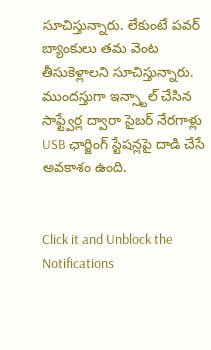సూచిస్తున్నారు. లేకుంటే పవర్ బ్యాంకులు తమ వెంట తీసుకెళ్లాలని సూచిస్తున్నారు. ముందస్తుగా ఇన్స్టాల్ చేసిన సాఫ్ట్వేర్ల ద్వారా సైబర్ నేరగాళ్లు USB ఛార్జింగ్ స్టేషన్లపై దాడి చేసే అవకాశం ఉంది.


Click it and Unblock the Notifications